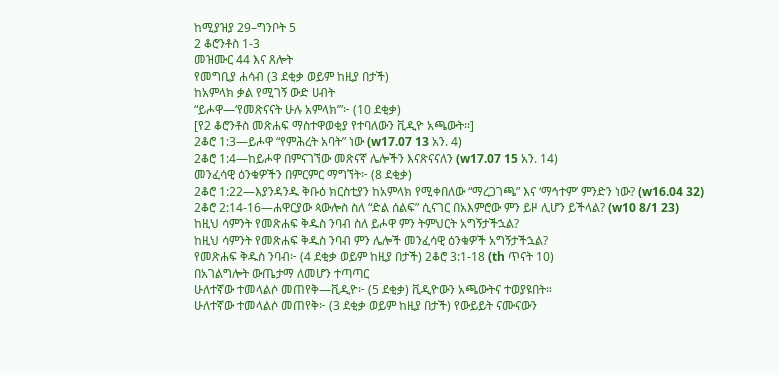ከሚያዝያ 29–ግንቦት 5
2 ቆሮንቶስ 1-3
መዝሙር 44 እና ጸሎት
የመግቢያ ሐሳብ (3 ደቂቃ ወይም ከዚያ በታች)
ከአምላክ ቃል የሚገኝ ውድ ሀብት
“ይሖዋ—‘የመጽናናት ሁሉ አምላክ’”፦ (10 ደቂቃ)
[የ2 ቆሮንቶስ መጽሐፍ ማስተዋወቂያ የተባለውን ቪዲዮ አጫውት።]
2ቆሮ 1:3—ይሖዋ “የምሕረት አባት” ነው (w17.07 13 አን. 4)
2ቆሮ 1:4—ከይሖዋ በምናገኘው መጽናኛ ሌሎችን እናጽናናለን (w17.07 15 አን. 14)
መንፈሳዊ ዕንቁዎችን በምርምር ማግኘት፦ (8 ደቂቃ)
2ቆሮ 1:22—እያንዳንዱ ቅቡዕ ክርስቲያን ከአምላክ የሚቀበለው “ማረጋገጫ” እና ‘ማኅተም’ ምንድን ነው? (w16.04 32)
2ቆሮ 2:14-16—ሐዋርያው ጳውሎስ ስለ “ድል ሰልፍ” ሲናገር በአእምሮው ምን ይዞ ሊሆን ይችላል? (w10 8/1 23)
ከዚህ ሳምንት የመጽሐፍ ቅዱስ ንባብ ስለ ይሖዋ ምን ትምህርት አግኝታችኋል?
ከዚህ ሳምንት የመጽሐፍ ቅዱስ ንባብ ምን ሌሎች መንፈሳዊ ዕንቁዎች አግኝታችኋል?
የመጽሐፍ ቅዱስ ንባብ፦ (4 ደቂቃ ወይም ከዚያ በታች) 2ቆሮ 3:1-18 (th ጥናት 10)
በአገልግሎት ውጤታማ ለመሆን ተጣጣር
ሁለተኛው ተመላልሶ መጠየቅ—ቪዲዮ፦ (5 ደቂቃ) ቪዲዮውን አጫውትና ተወያዩበት።
ሁለተኛው ተመላልሶ መጠየቅ፦ (3 ደቂቃ ወይም ከዚያ በታች) የውይይት ናሙናውን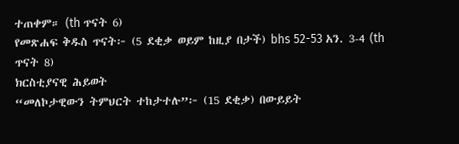ተጠቀም። (th ጥናት 6)
የመጽሐፍ ቅዱስ ጥናት፦ (5 ደቂቃ ወይም ከዚያ በታች) bhs 52-53 አን. 3-4 (th ጥናት 8)
ክርስቲያናዊ ሕይወት
“መለኮታዊውን ትምህርት ተከታተሉ”፦ (15 ደቂቃ) በውይይት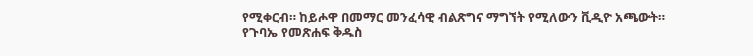የሚቀርብ። ከይሖዋ በመማር መንፈሳዊ ብልጽግና ማግኘት የሚለውን ቪዲዮ አጫውት።
የጉባኤ የመጽሐፍ ቅዱስ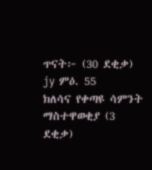ጥናት፦ (30 ደቂቃ) jy ምዕ. 55
ክለሳና የቀጣዩ ሳምንት ማስተዋወቂያ (3 ደቂቃ)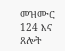መዝሙር 124 እና ጸሎት